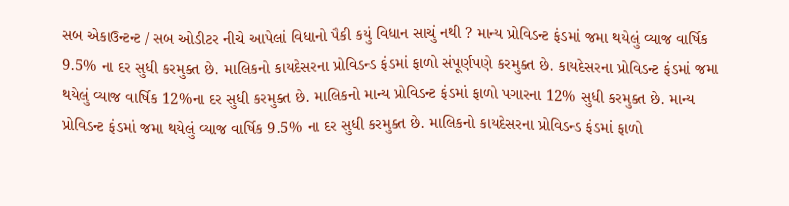સબ એકાઉન્ટન્ટ / સબ ઓડીટર નીચે આપેલાં વિધાનો પૈકી કયું વિધાન સાચું નથી ? માન્ય પ્રોવિડન્ટ ફંડમાં જમા થયેલું વ્યાજ વાર્ષિક 9.5% ના દર સુધી કરમુક્ત છે. માલિકનો કાયદેસરના પ્રોવિડન્ડ ફંડમાં ફાળો સંપૂર્ણપણે કરમુક્ત છે. કાયદેસરના પ્રોવિડન્ટ ફંડમાં જમા થયેલું વ્યાજ વાર્ષિક 12%ના દર સુધી કરમુક્ત છે. માલિકનો માન્ય પ્રોવિડન્ટ ફંડમાં ફાળો પગારના 12% સુધી કરમુક્ત છે. માન્ય પ્રોવિડન્ટ ફંડમાં જમા થયેલું વ્યાજ વાર્ષિક 9.5% ના દર સુધી કરમુક્ત છે. માલિકનો કાયદેસરના પ્રોવિડન્ડ ફંડમાં ફાળો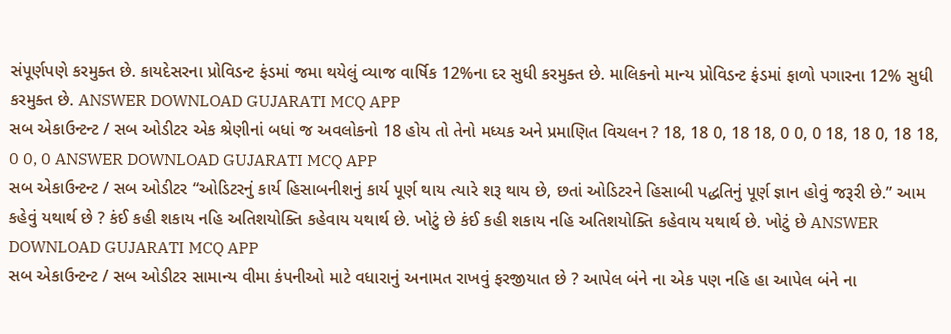સંપૂર્ણપણે કરમુક્ત છે. કાયદેસરના પ્રોવિડન્ટ ફંડમાં જમા થયેલું વ્યાજ વાર્ષિક 12%ના દર સુધી કરમુક્ત છે. માલિકનો માન્ય પ્રોવિડન્ટ ફંડમાં ફાળો પગારના 12% સુધી કરમુક્ત છે. ANSWER DOWNLOAD GUJARATI MCQ APP
સબ એકાઉન્ટન્ટ / સબ ઓડીટર એક શ્રેણીનાં બધાં જ અવલોકનો 18 હોય તો તેનો મધ્યક અને પ્રમાણિત વિચલન ? 18, 18 0, 18 18, 0 0, 0 18, 18 0, 18 18, 0 0, 0 ANSWER DOWNLOAD GUJARATI MCQ APP
સબ એકાઉન્ટન્ટ / સબ ઓડીટર “ઓડિટરનું કાર્ય હિસાબનીશનું કાર્ય પૂર્ણ થાય ત્યારે શરૂ થાય છે, છતાં ઓડિટરને હિસાબી પદ્ધતિનું પૂર્ણ જ્ઞાન હોવું જરૂરી છે.” આમ કહેવું યથાર્થ છે ? કંઈ કહી શકાય નહિ અતિશયોક્તિ કહેવાય યથાર્થ છે. ખોટું છે કંઈ કહી શકાય નહિ અતિશયોક્તિ કહેવાય યથાર્થ છે. ખોટું છે ANSWER DOWNLOAD GUJARATI MCQ APP
સબ એકાઉન્ટન્ટ / સબ ઓડીટર સામાન્ય વીમા કંપનીઓ માટે વધારાનું અનામત રાખવું ફરજીયાત છે ? આપેલ બંને ના એક પણ નહિ હા આપેલ બંને ના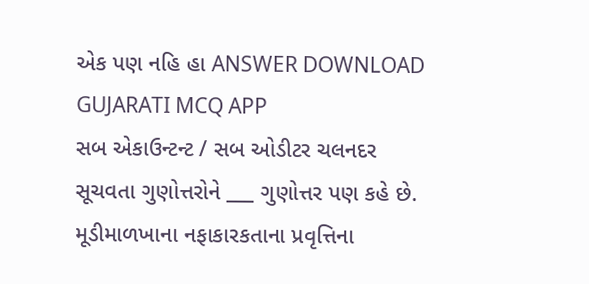એક પણ નહિ હા ANSWER DOWNLOAD GUJARATI MCQ APP
સબ એકાઉન્ટન્ટ / સબ ઓડીટર ચલનદર સૂચવતા ગુણોત્તરોને ___ ગુણોત્તર પણ કહે છે. મૂડીમાળખાના નફાકારકતાના પ્રવૃત્તિના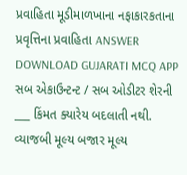પ્રવાહિતા મૂડીમાળખાના નફાકારકતાના પ્રવૃત્તિના પ્રવાહિતા ANSWER DOWNLOAD GUJARATI MCQ APP
સબ એકાઉન્ટન્ટ / સબ ઓડીટર શેરની ___ કિંમત ક્યારેય બદલાતી નથી. વ્યાજબી મૂલ્ય બજાર મૂલ્ય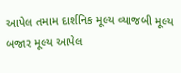આપેલ તમામ દાર્શનિક મૂલ્ય વ્યાજબી મૂલ્ય બજાર મૂલ્ય આપેલ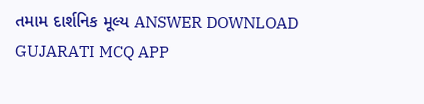તમામ દાર્શનિક મૂલ્ય ANSWER DOWNLOAD GUJARATI MCQ APP